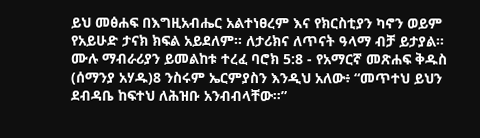ይህ መፅሐፍ በእግዚአብሔር አልተነፀረም እና የክርስቲያን ካኖን ወይም የአይሁድ ታናክ ክፍል አይደለም። ለታሪክና ለጥናት ዓላማ ብቻ ይታያል። ሙሉ ማብራሪያን ይመልከቱ ተረፈ ባሮክ 5:8 - የአማርኛ መጽሐፍ ቅዱስ (ሰማንያ አሃዱ)8 ንስሩም ኤርምያስን እንዲህ አለው፥ “መጥተህ ይህን ደብዳቤ ከፍተህ ለሕዝቡ አንብብላቸው።”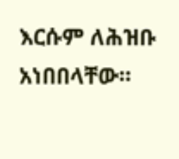እርሱም ለሕዝቡ አነበበላቸው።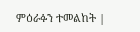ምዕራፉን ተመልከት |